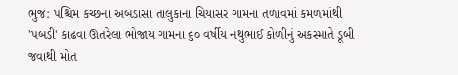ભુજ: પશ્ચિમ કચ્છના અબડાસા તાલુકાના ચિયાસર ગામના તળાવમાં કમળમાંથી 'પબડી' કાઢવા ઊતરેલા ભોજાય ગામના ૬૦ વર્ષીય નથુભાઈ કોળીનું અકસ્માતે ડૂબી જવાથી મોત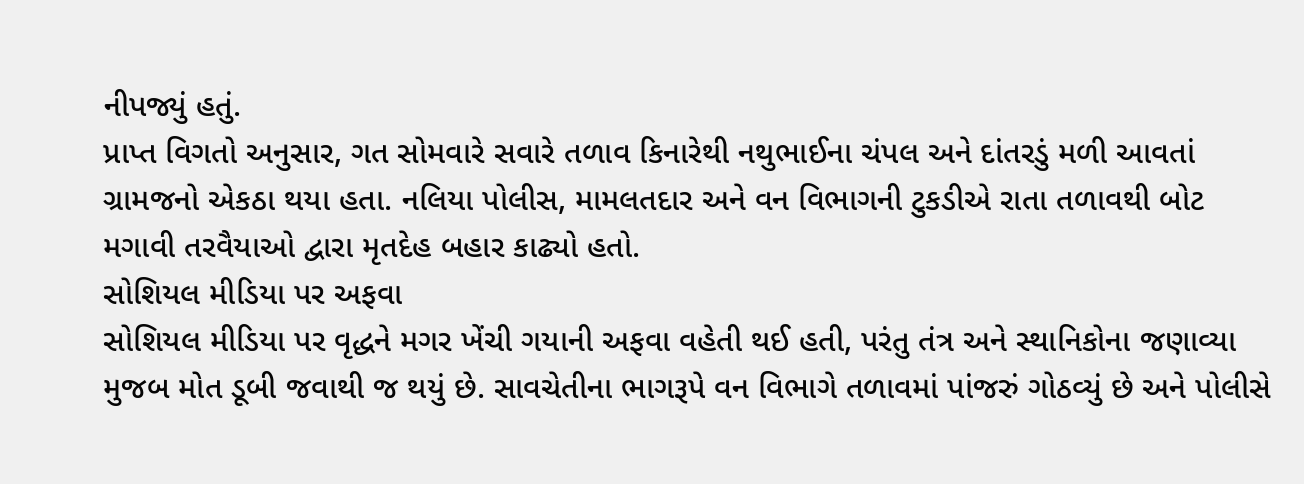નીપજ્યું હતું.
પ્રાપ્ત વિગતો અનુસાર, ગત સોમવારે સવારે તળાવ કિનારેથી નથુભાઈના ચંપલ અને દાંતરડું મળી આવતાં ગ્રામજનો એકઠા થયા હતા. નલિયા પોલીસ, મામલતદાર અને વન વિભાગની ટુકડીએ રાતા તળાવથી બોટ મગાવી તરવૈયાઓ દ્વારા મૃતદેહ બહાર કાઢ્યો હતો.
સોશિયલ મીડિયા પર અફવા
સોશિયલ મીડિયા પર વૃદ્ધને મગર ખેંચી ગયાની અફવા વહેતી થઈ હતી, પરંતુ તંત્ર અને સ્થાનિકોના જણાવ્યા મુજબ મોત ડૂબી જવાથી જ થયું છે. સાવચેતીના ભાગરૂપે વન વિભાગે તળાવમાં પાંજરું ગોઠવ્યું છે અને પોલીસે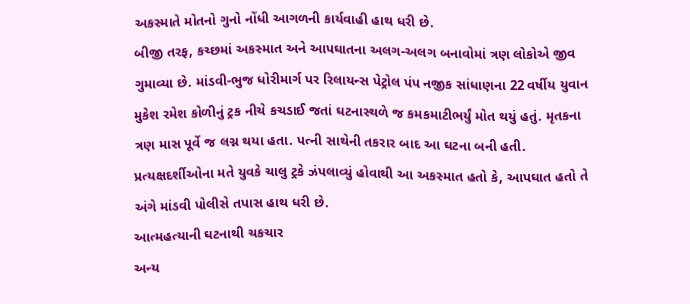અકસ્માતે મોતનો ગુનો નોંધી આગળની કાર્યવાહી હાથ ધરી છે.
બીજી તરફ, કચ્છમાં અકસ્માત અને આપઘાતના અલગ-અલગ બનાવોમાં ત્રણ લોકોએ જીવ ગુમાવ્યા છે. માંડવી-ભુજ ધોરીમાર્ગ પર રિલાયન્સ પેટ્રોલ પંપ નજીક સાંધાણના 22 વર્ષીય યુવાન મુકેશ રમેશ કોળીનું ટ્રક નીચે કચડાઈ જતાં ઘટનાસ્થળે જ કમકમાટીભર્યું મોત થયું હતું. મૃતકના ત્રણ માસ પૂર્વે જ લગ્ન થયા હતા. પત્ની સાથેની તકરાર બાદ આ ઘટના બની હતી. પ્રત્યક્ષદર્શીઓના મતે યુવકે ચાલુ ટ્રકે ઝંપલાવ્યું હોવાથી આ અકસ્માત હતો કે, આપઘાત હતો તે અંગે માંડવી પોલીસે તપાસ હાથ ધરી છે.
આત્મહત્યાની ઘટનાથી ચકચાર
અન્ય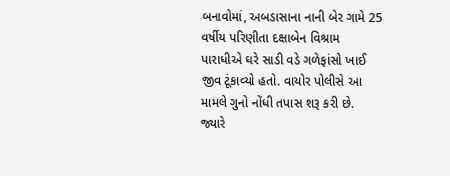બનાવોમાં, અબડાસાના નાની બેર ગામે 25 વર્ષીય પરિણીતા દક્ષાબેન વિશ્રામ પારાધીએ ઘરે સાડી વડે ગળેફાંસો ખાઈ જીવ ટૂંકાવ્યો હતો. વાયોર પોલીસે આ મામલે ગુનો નોંધી તપાસ શરૂ કરી છે. જ્યારે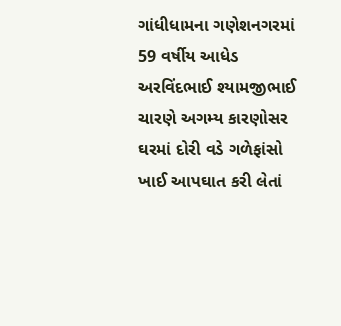ગાંધીધામના ગણેશનગરમાં 59 વર્ષીય આધેડ અરવિંદભાઈ શ્યામજીભાઈ ચારણે અગમ્ય કારણોસર ઘરમાં દોરી વડે ગળેફાંસો ખાઈ આપઘાત કરી લેતાં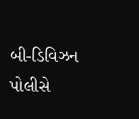બી-ડિવિઝન પોલીસે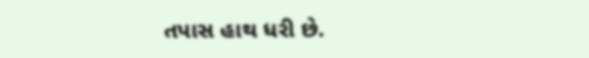તપાસ હાથ ધરી છે.